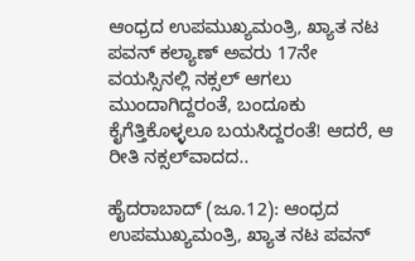ಆಂಧ್ರದ ಉಪಮುಖ್ಯಮಂತ್ರಿ, ಖ್ಯಾತ ನಟ ಪವನ್‌ ಕಲ್ಯಾಣ್‌ ಅವರು 17ನೇ ವಯಸ್ಸಿನಲ್ಲಿ ನಕ್ಸಲ್‌ ಆಗಲು ಮುಂದಾಗಿದ್ದರಂತೆ, ಬಂದೂಕು ಕೈಗೆತ್ತಿಕೊಳ್ಳಲೂ ಬಯಸಿದ್ದರಂತೆ! ಆದರೆ, ಆ ರೀತಿ ನಕ್ಸಲ್‌ವಾದದ..

ಹೈದರಾಬಾದ್‌ (ಜೂ.12): ಆಂಧ್ರದ ಉಪಮುಖ್ಯಮಂತ್ರಿ, ಖ್ಯಾತ ನಟ ಪವನ್‌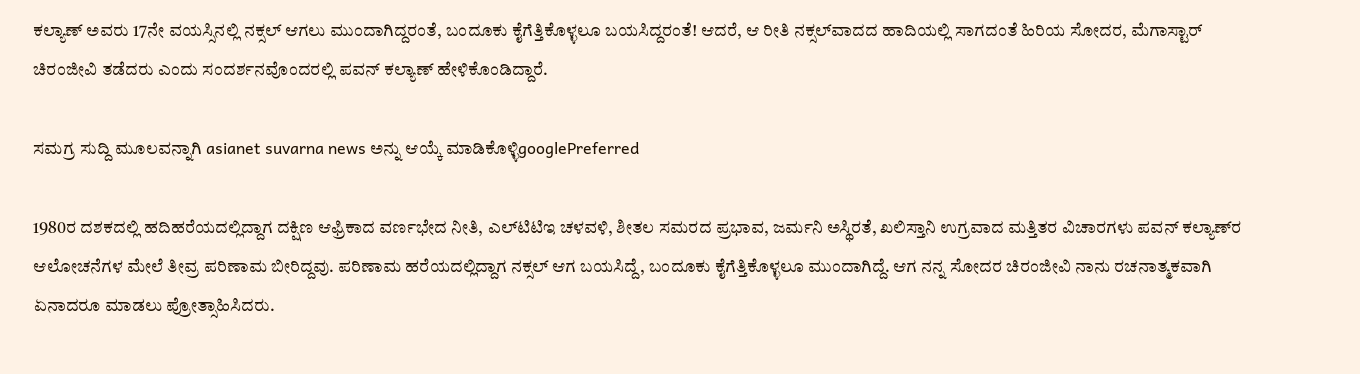ಕಲ್ಯಾಣ್‌ ಅವರು 17ನೇ ವಯಸ್ಸಿನಲ್ಲಿ ನಕ್ಸಲ್‌ ಆಗಲು ಮುಂದಾಗಿದ್ದರಂತೆ, ಬಂದೂಕು ಕೈಗೆತ್ತಿಕೊಳ್ಳಲೂ ಬಯಸಿದ್ದರಂತೆ! ಆದರೆ, ಆ ರೀತಿ ನಕ್ಸಲ್‌ವಾದದ ಹಾದಿಯಲ್ಲಿ ಸಾಗದಂತೆ ಹಿರಿಯ ಸೋದರ, ಮೆಗಾಸ್ಟಾರ್‌ ಚಿರಂಜೀವಿ ತಡೆದರು ಎಂದು ಸಂದರ್ಶನವೊಂದರಲ್ಲಿ ಪವನ್‌ ಕಲ್ಯಾಣ್‌ ಹೇಳಿಕೊಂಡಿದ್ದಾರೆ.

ಸಮಗ್ರ ಸುದ್ದಿ ಮೂಲವನ್ನಾಗಿ asianet suvarna news ಅನ್ನು ಆಯ್ಕೆ ಮಾಡಿಕೊಳ್ಳಿgooglePreferred

1980ರ ದಶಕದಲ್ಲಿ ಹದಿಹರೆಯದಲ್ಲಿದ್ದಾಗ ದಕ್ಷಿಣ ಆಫ್ರಿಕಾದ ವರ್ಣಭೇದ ನೀತಿ, ಎಲ್‌ಟಿಟಿಇ ಚಳವಳಿ, ಶೀತಲ ಸಮರದ ಪ್ರಭಾವ, ಜರ್ಮನಿ ಅಸ್ಥಿರತೆ, ಖಲಿಸ್ತಾನಿ ಉಗ್ರವಾದ ಮತ್ತಿತರ ವಿಚಾರಗಳು ಪವನ್‌ ಕಲ್ಯಾಣ್‌ರ ಆಲೋಚನೆಗಳ ಮೇಲೆ ತೀವ್ರ ಪರಿಣಾಮ ಬೀರಿದ್ದವು. ಪರಿಣಾಮ ಹರೆಯದಲ್ಲಿದ್ದಾಗ ನಕ್ಸಲ್‌ ಆಗ ಬಯಸಿದ್ದೆ, ಬಂದೂಕು ಕೈಗೆತ್ತಿಕೊಳ್ಳಲೂ ಮುಂದಾಗಿದ್ದೆ. ಆಗ ನನ್ನ ಸೋದರ ಚಿರಂಜೀವಿ ನಾನು ರಚನಾತ್ಮಕವಾಗಿ ಏನಾದರೂ ಮಾಡಲು ಪ್ರೋತ್ಸಾಹಿಸಿದರು.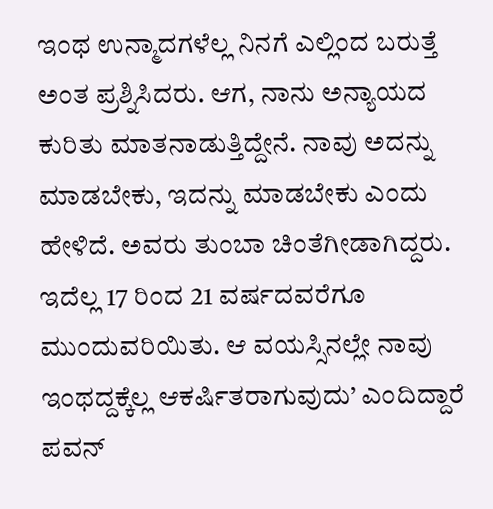ಇಂಥ ಉನ್ಮಾದಗಳೆಲ್ಲ ನಿನಗೆ ಎಲ್ಲಿಂದ ಬರುತ್ತೆ ಅಂತ ಪ್ರಶ್ನಿಸಿದರು. ಆಗ, ನಾನು ಅನ್ಯಾಯದ ಕುರಿತು ಮಾತನಾಡುತ್ತಿದ್ದೇನೆ. ನಾವು ಅದನ್ನು ಮಾಡಬೇಕು, ಇದನ್ನು ಮಾಡಬೇಕು ಎಂದು ಹೇಳಿದೆ. ಅವರು ತುಂಬಾ ಚಿಂತೆಗೀಡಾಗಿದ್ದರು. ಇದೆಲ್ಲ 17 ರಿಂದ 21 ವರ್ಷದವರೆಗೂ ಮುಂದುವರಿಯಿತು. ಆ ವಯಸ್ಸಿನಲ್ಲೇ ನಾವು ಇಂಥದ್ದಕ್ಕೆಲ್ಲ ಆಕರ್ಷಿತರಾಗುವುದು’ ಎಂದಿದ್ದಾರೆ ಪವನ್‌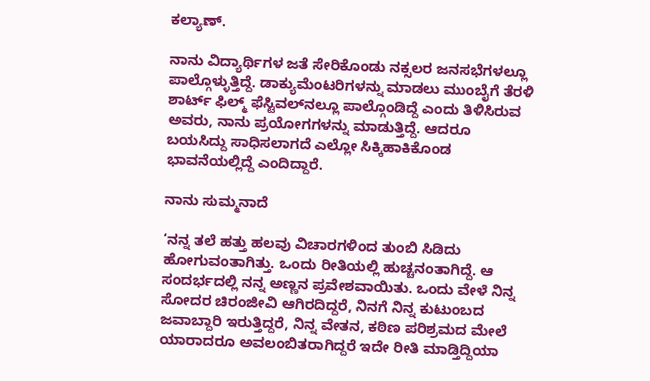ಕಲ್ಯಾಣ್‌.

ನಾನು ವಿದ್ಯಾರ್ಥಿಗಳ ಜತೆ ಸೇರಿಕೊಂಡು ನಕ್ಸಲರ ಜನಸಭೆಗಳಲ್ಲೂ ಪಾಲ್ಗೊಳ್ಳುತ್ತಿದ್ದೆ. ಡಾಕ್ಯುಮೆಂಟರಿಗಳನ್ನು ಮಾಡಲು ಮುಂಬೈಗೆ ತೆರಳಿ ಶಾರ್ಟ್‌ ಫಿಲ್ಮ್‌ ಫೆಸ್ಟಿವಲ್‌ನಲ್ಲೂ ಪಾಲ್ಗೊಂಡಿದ್ದೆ ಎಂದು ತಿಳಿಸಿರುವ ಅವರು, ನಾನು ಪ್ರಯೋಗಗಳನ್ನು ಮಾಡುತ್ತಿದ್ದೆ. ಆದರೂ ಬಯಸಿದ್ದು ಸಾಧಿಸಲಾಗದೆ ಎಲ್ಲೋ ಸಿಕ್ಕಿಹಾಕಿಕೊಂಡ ಭಾವನೆಯಲ್ಲಿದ್ದೆ ಎಂದಿದ್ದಾರೆ.

ನಾನು ಸುಮ್ಮನಾದೆ

‘ನನ್ನ ತಲೆ ಹತ್ತು ಹಲವು ವಿಚಾರಗಳಿಂದ ತುಂಬಿ ಸಿಡಿದು ಹೋಗುವಂತಾಗಿತ್ತು. ಒಂದು ರೀತಿಯಲ್ಲಿ ಹುಚ್ಚನಂತಾಗಿದ್ದೆ. ಆ ಸಂದರ್ಭದಲ್ಲಿ ನನ್ನ ಅಣ್ಣನ ಪ್ರವೇಶವಾಯಿತು. ಒಂದು ವೇಳೆ ನಿನ್ನ ಸೋದರ ಚಿರಂಜೀವಿ ಆಗಿರದಿದ್ದರೆ, ನಿನಗೆ ನಿನ್ನ ಕುಟುಂಬದ ಜವಾಬ್ದಾರಿ ಇರುತ್ತಿದ್ದರೆ, ನಿನ್ನ ವೇತನ, ಕಠಿಣ ಪರಿಶ್ರಮದ ಮೇಲೆ ಯಾರಾದರೂ ಅವಲಂಬಿತರಾಗಿದ್ದರೆ ಇದೇ ರೀತಿ ಮಾಡ್ತಿದ್ದಿಯಾ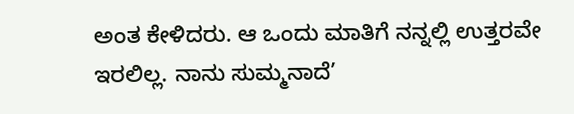ಅಂತ ಕೇಳಿದರು. ಆ ಒಂದು ಮಾತಿಗೆ ನನ್ನಲ್ಲಿ ಉತ್ತರವೇ ಇರಲಿಲ್ಲ. ನಾನು ಸುಮ್ಮನಾದೆ’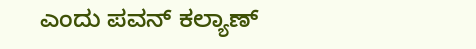ಎಂದು ಪವನ್‌ ಕಲ್ಯಾಣ್‌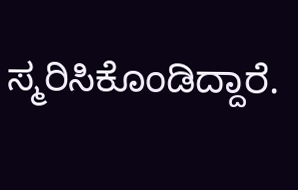ಸ್ಮರಿಸಿಕೊಂಡಿದ್ದಾರೆ.